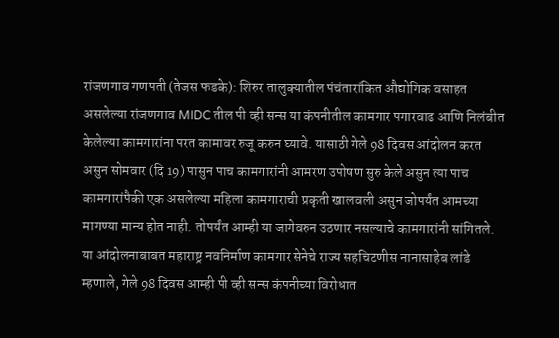रांजणगाव गणपती (तेजस फडके): शिरुर तालुक्यातील पंचंतारांकित औद्योगिक वसाहत असलेल्या रांजणगाव MIDC तील पी व्ही सन्स या कंपनीतील कामगार पगारवाढ आणि निलंबीत केलेल्या कामगारांना परत कामावर रुजू करुन घ्यावे. यासाठी गेले 98 दिवस आंदोलन करत असुन सोमवार (दि 19) पासुन पाच कामगारांनी आमरण उपोषण सुरु केले असुन त्या पाच कामगारांपैकी एक असलेल्या महिला कामगाराची प्रकृती खालवली असुन जोपर्यंत आमच्या मागण्या मान्य होत नाही. तोपर्यंत आम्ही या जागेवरुन उठणार नसल्याचे कामगारांनी सांगितले.
या आंदोलनाबाबत महाराष्ट्र नवनिर्माण कामगार सेनेचे राज्य सहचिटणीस नानासाहेब लांडे म्हणाले, गेले 98 दिवस आम्ही पी व्ही सन्स कंपनीच्या विरोधात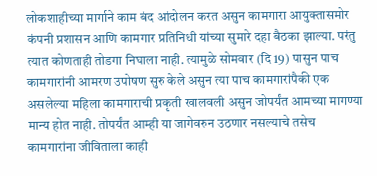लोकशाहीच्या मार्गाने काम बंद आंदोलन करत असुन कामगारा आयुक्तासमोर कंपनी प्रशासन आणि कामगार प्रतिनिधी यांच्या सुमारे दहा बैठका झाल्या. परंतु त्यात कोणताही तोडगा निघाला नाही. त्यामुळे सोमवार (दि 19) पासुन पाच कामगारांनी आमरण उपोषण सुरु केले असुन त्या पाच कामगारांपैकी एक असलेल्या महिला कामगाराची प्रकृती खालवली असुन जोपर्यंत आमच्या मागण्या मान्य होत नाही. तोपर्यंत आम्ही या जागेवरुन उठणार नसल्याचे तसेच कामगारांना जीविताला काही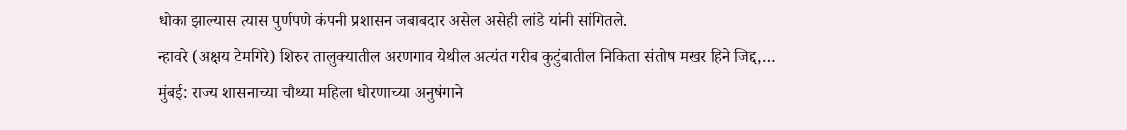धोका झाल्यास त्यास पुर्णपणे कंपनी प्रशासन जबाबदार असेल असेही लांडे यांनी सांगितले.
न्हावरे (अक्षय टेमगिरे) शिरुर तालुक्यातील अरणगाव येथील अत्यंत गरीब कुटुंबातील निकिता संतोष मखर हिने जिद्द,…
मुंबई: राज्य शासनाच्या चौथ्या महिला धोरणाच्या अनुषंगाने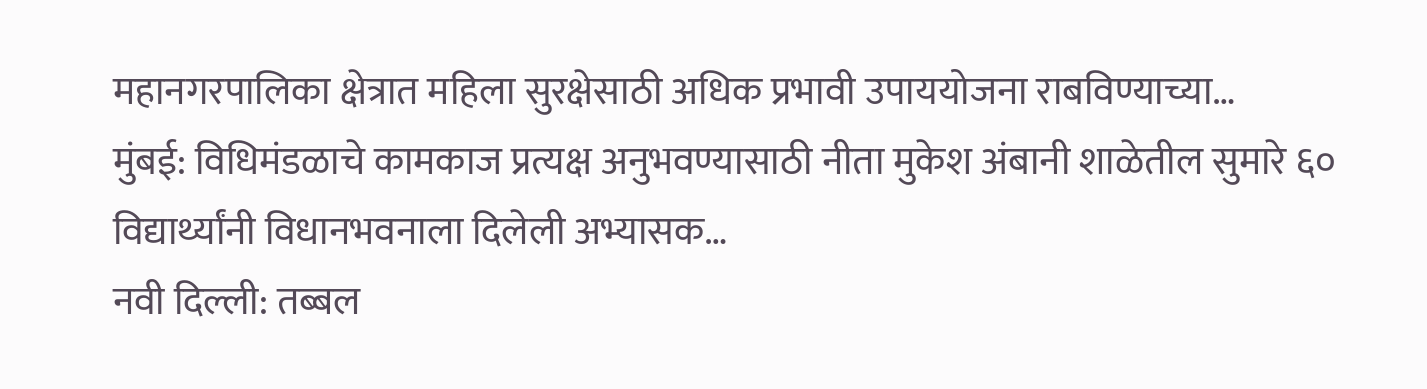महानगरपालिका क्षेत्रात महिला सुरक्षेसाठी अधिक प्रभावी उपाययोजना राबविण्याच्या…
मुंबई: विधिमंडळाचे कामकाज प्रत्यक्ष अनुभवण्यासाठी नीता मुकेश अंबानी शाळेतील सुमारे ६० विद्यार्थ्यांनी विधानभवनाला दिलेली अभ्यासक…
नवी दिल्ली: तब्बल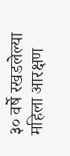३० वर्षे रखडलेल्या महिला आरक्षण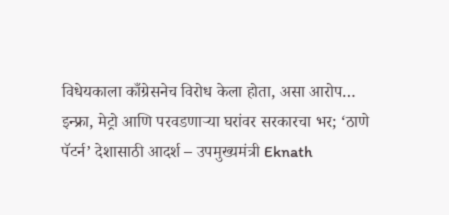विधेयकाला काँग्रेसनेच विरोध केला होता, असा आरोप…
इन्फ्रा, मेट्रो आणि परवडणाऱ्या घरांवर सरकारचा भर; ‘ठाणे पॅटर्न’ देशासाठी आदर्श – उपमुख्यमंत्री Eknath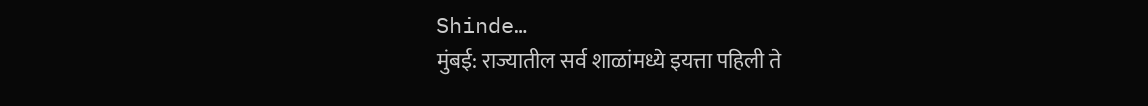Shinde…
मुंबई: राज्यातील सर्व शाळांमध्ये इयत्ता पहिली ते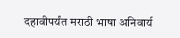दहावीपर्यंत मराठी भाषा अनिवार्य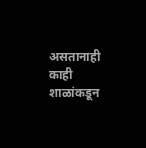असतानाही काही शाळांकडून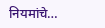नियमांचे…